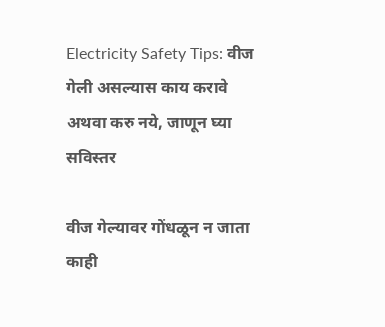Electricity Safety Tips: वीज गेली असल्यास काय करावे अथवा करु नये, जाणून घ्या सविस्तर

वीज गेल्यावर गोंधळून न जाता काही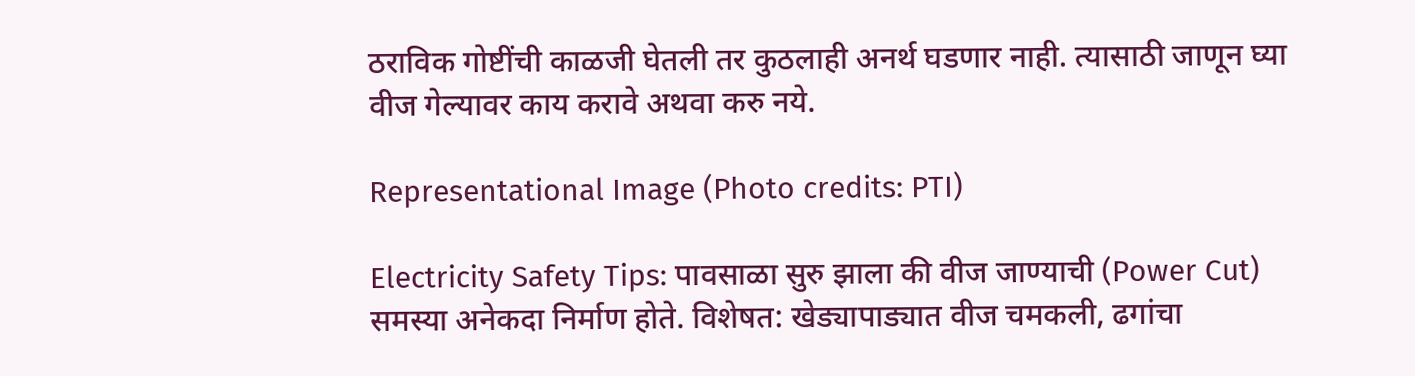ठराविक गोष्टींची काळजी घेतली तर कुठलाही अनर्थ घडणार नाही. त्यासाठी जाणून घ्या वीज गेल्यावर काय करावे अथवा करु नये.

Representational Image (Photo credits: PTI)

Electricity Safety Tips: पावसाळा सुरु झाला की वीज जाण्याची (Power Cut) समस्या अनेकदा निर्माण होते. विशेषत: खेड्यापाड्यात वीज चमकली, ढगांचा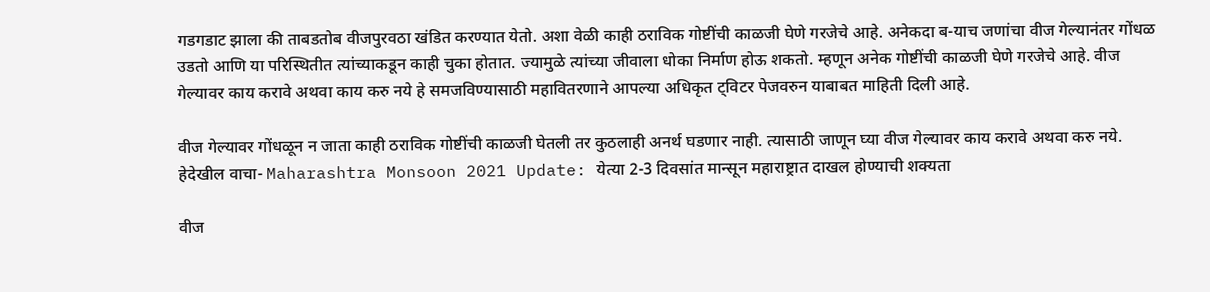गडगडाट झाला की ताबडतोब वीजपुरवठा खंडित करण्यात येतो. अशा वेळी काही ठराविक गोष्टींची काळजी घेणे गरजेचे आहे. अनेकदा ब-याच जणांचा वीज गेल्यानंतर गोंधळ उडतो आणि या परिस्थितीत त्यांच्याकडून काही चुका होतात. ज्यामुळे त्यांच्या जीवाला धोका निर्माण होऊ शकतो. म्हणून अनेक गोष्टींची काळजी घेणे गरजेचे आहे. वीज गेल्यावर काय करावे अथवा काय करु नये हे समजविण्यासाठी महावितरणाने आपल्या अधिकृत ट्विटर पेजवरुन याबाबत माहिती दिली आहे.

वीज गेल्यावर गोंधळून न जाता काही ठराविक गोष्टींची काळजी घेतली तर कुठलाही अनर्थ घडणार नाही. त्यासाठी जाणून घ्या वीज गेल्यावर काय करावे अथवा करु नये. हेदेखील वाचा- Maharashtra Monsoon 2021 Update: येत्या 2-3 दिवसांत मान्सून महाराष्ट्रात दाखल होण्याची शक्यता

वीज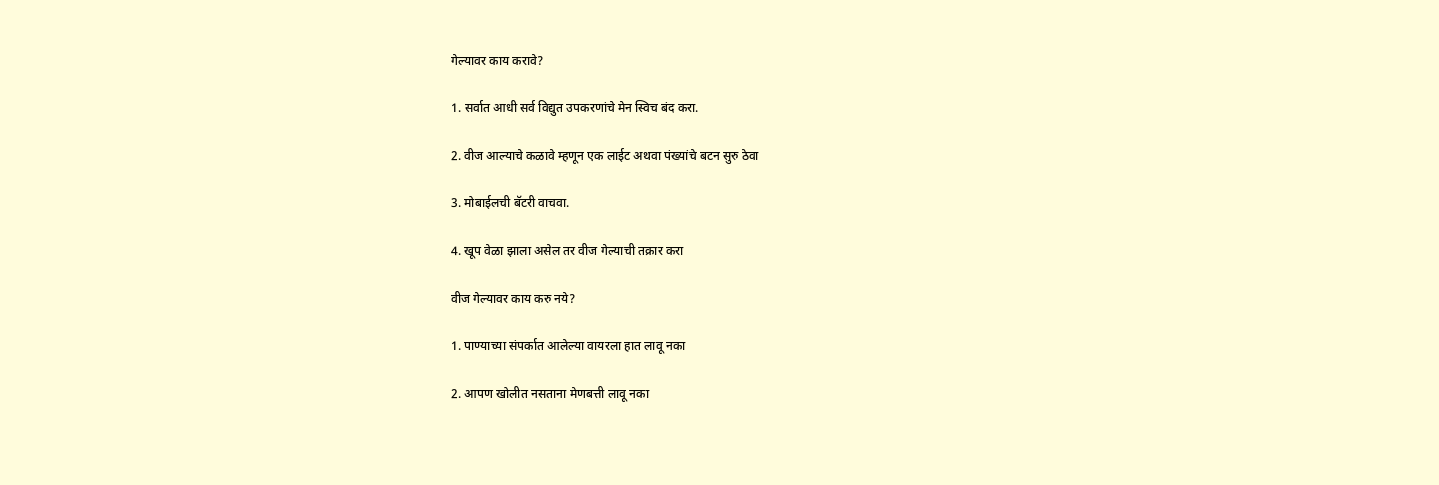गेल्यावर काय करावे?

1. सर्वात आधी सर्व विद्युत उपकरणांचे मेन स्विच बंद करा.

2. वीज आल्याचे कळावे म्हणून एक लाईट अथवा पंख्यांचे बटन सुरु ठेवा

3. मोबाईलची बॅटरी वाचवा.

4. खूप वेळा झाला असेल तर वीज गेल्याची तक्रार करा

वीज गेल्यावर काय करु नये?

1. पाण्याच्या संपर्कात आलेल्या वायरला हात लावू नका

2. आपण खोलीत नसताना मेणबत्ती लावू नका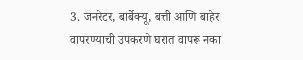3. जनरेटर, बार्बेक्यू, बत्ती आणि बाहेर वापरण्याची उपकरणे घरात वापरू नका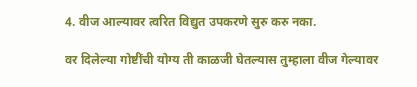4. वीज आल्यावर त्वरित विद्युत उपकरणे सुरु करु नका.

वर दिलेल्या गोष्टींची योग्य ती काळजी घेतल्यास तुम्हाला वीज गेल्यावर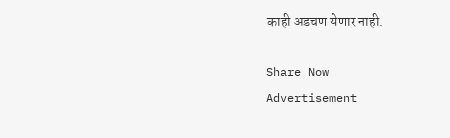काही अडचण येणार नाही.

Share Now
Advertisement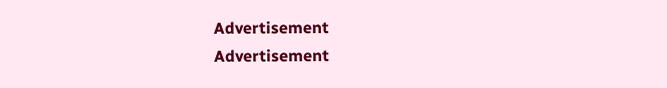Advertisement
Advertisement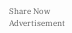Share Now
Advertisement